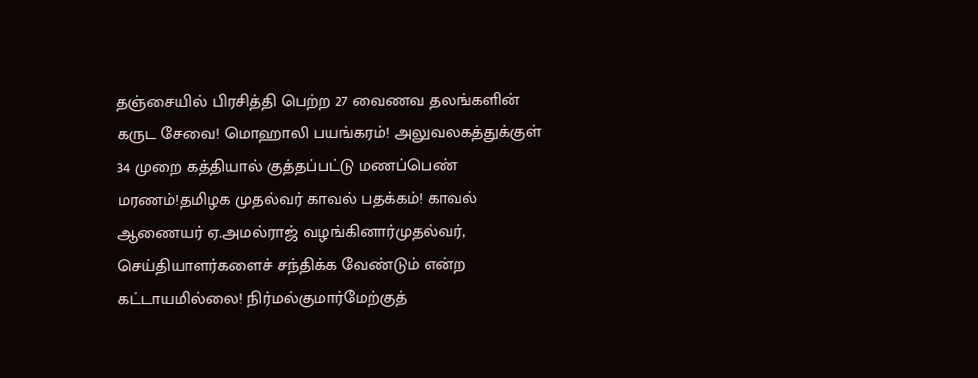தஞ்சையில் பிரசித்தி பெற்ற 27 வைணவ தலங்களின் கருட சேவை! மொஹாலி பயங்கரம்! அலுவலகத்துக்குள் 34 முறை கத்தியால் குத்தப்பட்டு மணப்பெண் மரணம்!தமிழக முதல்வர் காவல் பதக்கம்! காவல் ஆணையர் ஏ.அமல்ராஜ் வழங்கினார்முதல்வர், செய்தியாளர்களைச் சந்திக்க வேண்டும் என்ற கட்டாயமில்லை! நிர்மல்குமார்மேற்குத்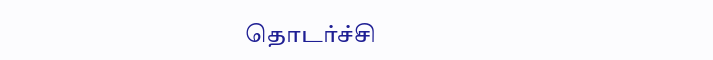தொடர்ச்சி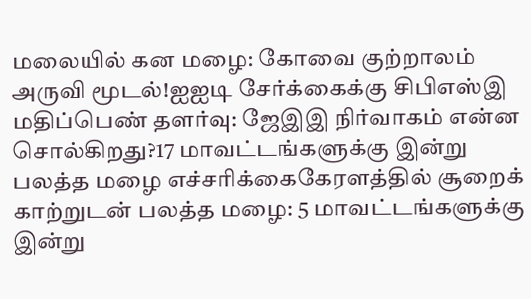மலையில் கன மழை: கோவை குற்றாலம் அருவி மூடல்!ஐஐடி சேர்க்கைக்கு சிபிஎஸ்இ மதிப்பெண் தளர்வு: ஜேஇஇ நிர்வாகம் என்ன சொல்கிறது?17 மாவட்டங்களுக்கு இன்று பலத்த மழை எச்சரிக்கைகேரளத்தில் சூறைக் காற்றுடன் பலத்த மழை: 5 மாவட்டங்களுக்கு இன்று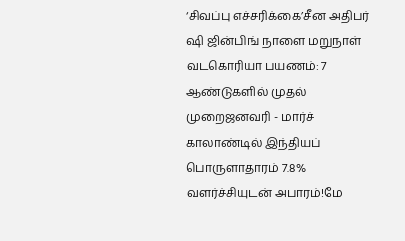‘சிவப்பு எச்சரிக்கை’சீன அதிபர் ஷி ஜின்பிங் நாளை மறுநாள் வடகொரியா பயணம்: 7 ஆண்டுகளில் முதல் முறைஜனவரி - மார்ச் காலாண்டில் இந்தியப் பொருளாதாரம் 7.8% வளர்ச்சியுடன் அபாரம்!மே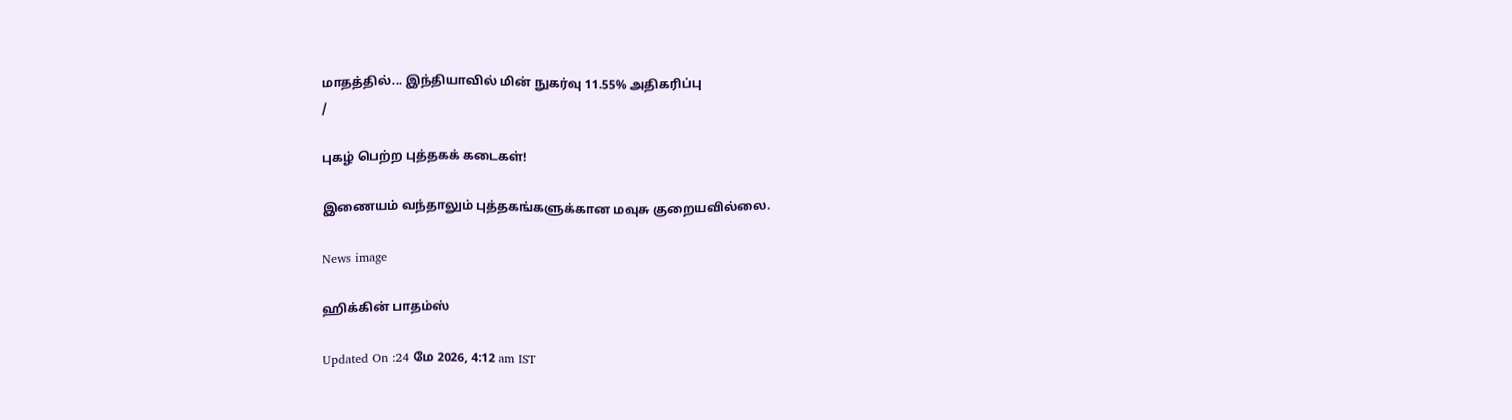மாதத்தில்... இந்தியாவில் மின் நுகர்வு 11.55% அதிகரிப்பு
/

புகழ் பெற்ற புத்தகக் கடைகள்!

இணையம் வந்தாலும் புத்தகங்களுக்கான மவுசு குறையவில்லை.

News image

ஹிக்கின் பாதம்ஸ்

Updated On :24 மே 2026, 4:12 am IST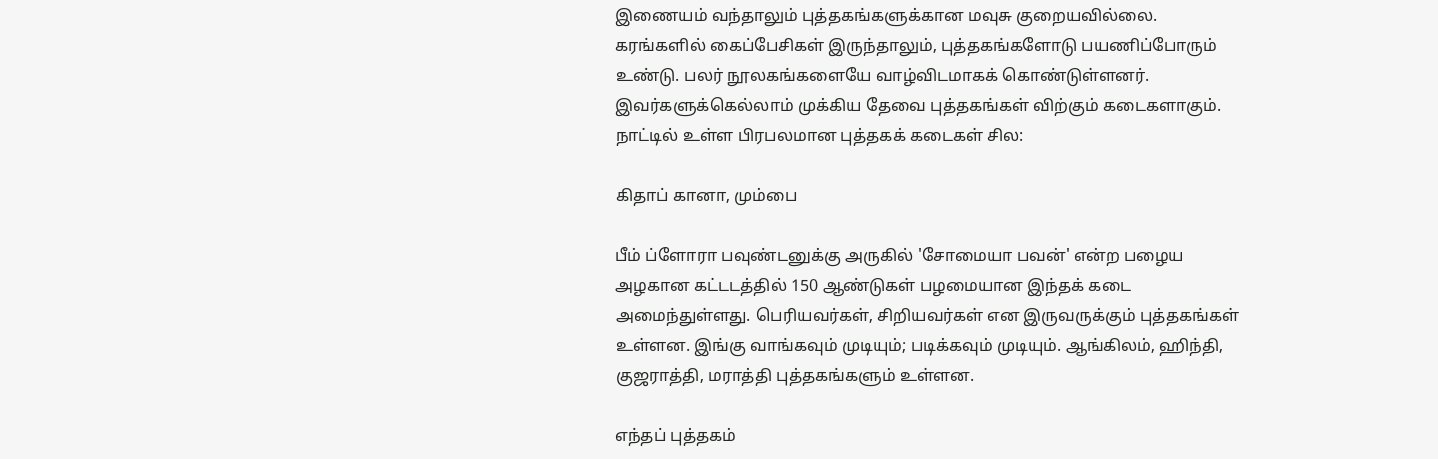இணையம் வந்தாலும் புத்தகங்களுக்கான மவுசு குறையவில்லை. கரங்களில் கைப்பேசிகள் இருந்தாலும், புத்தகங்களோடு பயணிப்போரும் உண்டு. பலர் நூலகங்களையே வாழ்விடமாகக் கொண்டுள்ளனர். இவர்களுக்கெல்லாம் முக்கிய தேவை புத்தகங்கள் விற்கும் கடைகளாகும். நாட்டில் உள்ள பிரபலமான புத்தகக் கடைகள் சில:

கிதாப் கானா, மும்பை

பீம் ப்ளோரா பவுண்டனுக்கு அருகில் 'சோமையா பவன்' என்ற பழைய அழகான கட்டடத்தில் 150 ஆண்டுகள் பழமையான இந்தக் கடை அமைந்துள்ளது. பெரியவர்கள், சிறியவர்கள் என இருவருக்கும் புத்தகங்கள் உள்ளன. இங்கு வாங்கவும் முடியும்; படிக்கவும் முடியும். ஆங்கிலம், ஹிந்தி, குஜராத்தி, மராத்தி புத்தகங்களும் உள்ளன.

எந்தப் புத்தகம்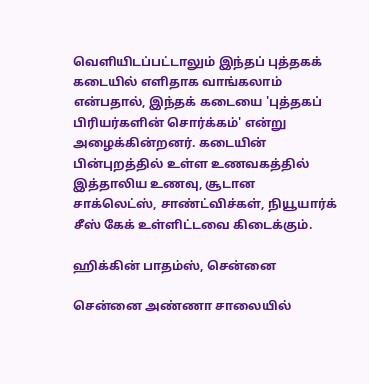வெளியிடப்பட்டாலும் இந்தப் புத்தகக் கடையில் எளிதாக வாங்கலாம் என்பதால், இந்தக் கடையை 'புத்தகப் பிரியர்களின் சொர்க்கம்' என்று அழைக்கின்றனர். கடையின் பின்புறத்தில் உள்ள உணவகத்தில் இத்தாலிய உணவு, சூடான சாக்லெட்ஸ், சாண்ட்விச்கள், நியூயார்க் சீஸ் கேக் உள்ளிட்டவை கிடைக்கும்.

ஹிக்கின் பாதம்ஸ், சென்னை

சென்னை அண்ணா சாலையில்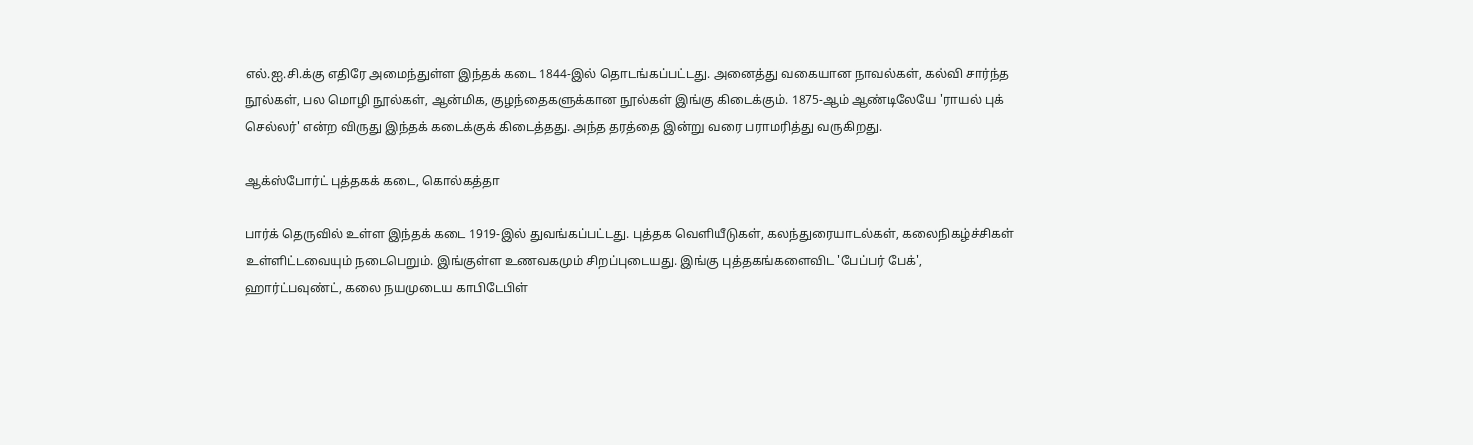எல்.ஐ.சி.க்கு எதிரே அமைந்துள்ள இந்தக் கடை 1844-இல் தொடங்கப்பட்டது. அனைத்து வகையான நாவல்கள், கல்வி சார்ந்த நூல்கள், பல மொழி நூல்கள், ஆன்மிக, குழந்தைகளுக்கான நூல்கள் இங்கு கிடைக்கும். 1875-ஆம் ஆண்டிலேயே 'ராயல் புக் செல்லர்' என்ற விருது இந்தக் கடைக்குக் கிடைத்தது. அந்த தரத்தை இன்று வரை பராமரித்து வருகிறது.

ஆக்ஸ்போர்ட் புத்தகக் கடை, கொல்கத்தா

பார்க் தெருவில் உள்ள இந்தக் கடை 1919-இல் துவங்கப்பட்டது. புத்தக வெளியீடுகள், கலந்துரையாடல்கள், கலைநிகழ்ச்சிகள் உள்ளிட்டவையும் நடைபெறும். இங்குள்ள உணவகமும் சிறப்புடையது. இங்கு புத்தகங்களைவிட 'பேப்பர் பேக்', ஹார்ட்பவுண்ட், கலை நயமுடைய காபிடேபிள்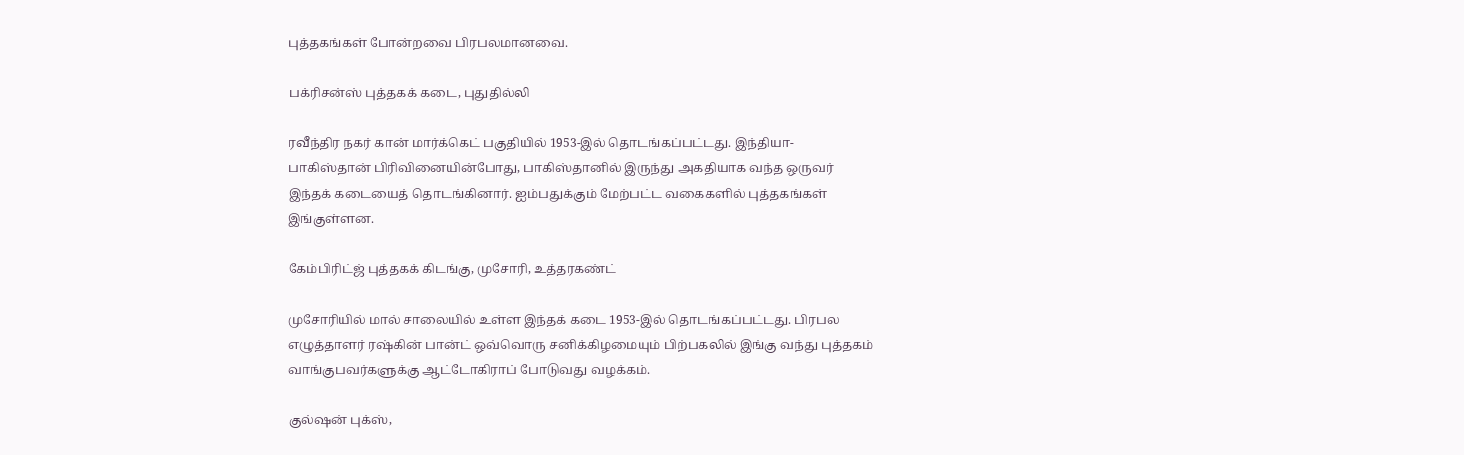புத்தகங்கள் போன்றவை பிரபலமானவை.

பக்ரிசன்ஸ் புத்தகக் கடை, புதுதில்லி

ரவீந்திர நகர் கான் மார்க்கெட் பகுதியில் 1953-இல் தொடங்கப்பட்டது. இந்தியா- பாகிஸ்தான் பிரிவினையின்போது, பாகிஸ்தானில் இருந்து அகதியாக வந்த ஒருவர் இந்தக் கடையைத் தொடங்கினார். ஐம்பதுக்கும் மேற்பட்ட வகைகளில் புத்தகங்கள் இங்குள்ளன.

கேம்பிரிட்ஜ் புத்தகக் கிடங்கு, முசோரி, உத்தரகண்ட்

முசோரியில் மால் சாலையில் உள்ள இந்தக் கடை 1953-இல் தொடங்கப்பட்டது. பிரபல எழுத்தாளர் ரஷ்கின் பான்ட் ஒவ்வொரு சனிக்கிழமையும் பிற்பகலில் இங்கு வந்து புத்தகம் வாங்குபவர்களுக்கு ஆட்டோகிராப் போடுவது வழக்கம்.

குல்ஷன் புக்ஸ்,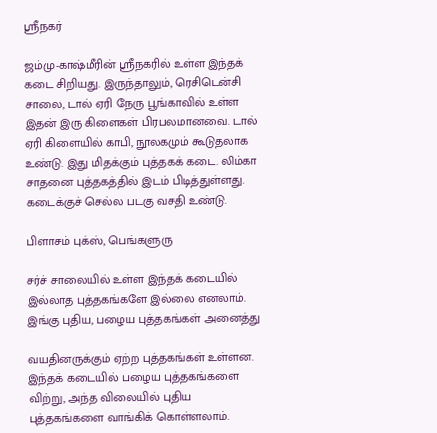ஸ்ரீநகர்

ஜம்மு-காஷ்மீரின் ஸ்ரீநகரில் உள்ள இந்தக் கடை சிறியது. இருந்தாலும், ரெசிடென்சி சாலை, டால் ஏரி நேரு பூங்காவில் உள்ள இதன் இரு கிளைகள் பிரபலமானவை. டால் ஏரி கிளையில் காபி, நூலகமும் கூடுதலாக உண்டு. இது மிதக்கும் புத்தகக் கடை. லிம்கா சாதனை புத்தகத்தில் இடம் பிடித்துள்ளது. கடைக்குச் செல்ல படகு வசதி உண்டு.

பிளாசம் புக்ஸ், பெங்களுரு

சர்ச் சாலையில் உள்ள இந்தக் கடையில் இல்லாத புத்தகங்களே இல்லை எனலாம். இங்கு புதிய, பழைய புத்தகங்கள் அனைத்து

வயதினருக்கும் ஏற்ற புத்தகங்கள் உள்ளன. இந்தக் கடையில் பழைய புத்தகங்களை விற்று, அந்த விலையில் புதிய புத்தகங்களை வாங்கிக் கொள்ளலாம்.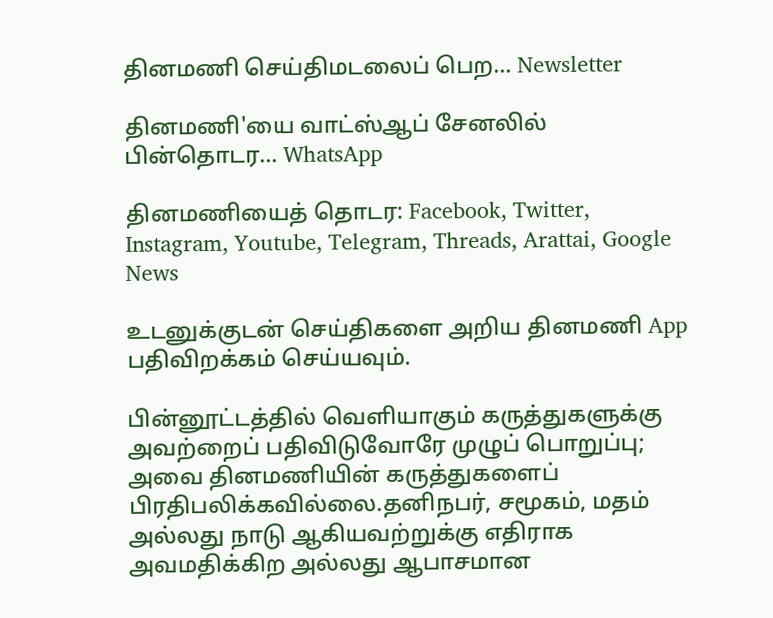தினமணி செய்திமடலைப் பெற... Newsletter

தினமணி'யை வாட்ஸ்ஆப் சேனலில் பின்தொடர... WhatsApp

தினமணியைத் தொடர: Facebook, Twitter, Instagram, Youtube, Telegram, Threads, Arattai, Google News

உடனுக்குடன் செய்திகளை அறிய தினமணி App பதிவிறக்கம் செய்யவும்.

பின்னூட்டத்தில் வெளியாகும் கருத்துகளுக்கு அவற்றைப் பதிவிடுவோரே முழுப் பொறுப்பு; அவை தினமணியின் கருத்துகளைப் பிரதிபலிக்கவில்லை.தனிநபர், சமூகம், மதம் அல்லது நாடு ஆகியவற்றுக்கு எதிராக அவமதிக்கிற அல்லது ஆபாசமான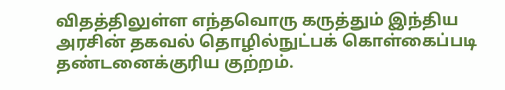விதத்திலுள்ள எந்தவொரு கருத்தும் இந்திய அரசின் தகவல் தொழில்நுட்பக் கொள்கைப்படி தண்டனைக்குரிய குற்றம்.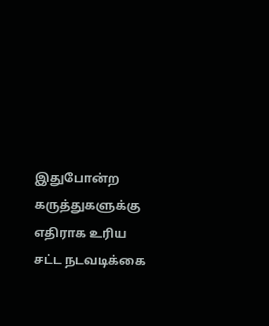இதுபோன்ற கருத்துகளுக்கு எதிராக உரிய சட்ட நடவடிக்கை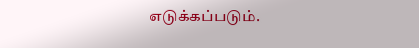எடுக்கப்படும்.